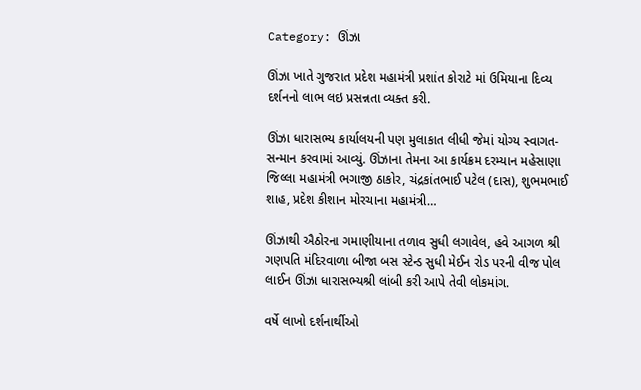Category: ઊંઝા

ઊંઝા ખાતે ગુજરાત પ્રદેશ મહામંત્રી પ્રશાંત કોરાટે માં ઉમિયાના દિવ્ય દર્શનનો લાભ લઇ પ્રસન્નતા વ્યક્ત કરી.

ઊંઝા ધારાસભ્ય કાર્યાલયની પણ મુલાકાત લીધી જેમાં યોગ્ય સ્વાગત-સન્માન કરવામાં આવ્યું. ઊંઝાના તેમના આ કાર્યક્રમ દરમ્યાન મહેસાણા જિલ્લા મહામંત્રી ભગાજી ઠાકોર, ચંદ્રકાંતભાઈ પટેલ (દાસ), શુભમભાઈ શાહ, પ્રદેશ કીશાન મોરચાના મહામંત્રી…

ઊંઝાથી ઐઠોરના ગમાણીયાના તળાવ સુધી લગાવેલ, હવે આગળ શ્રી ગણપતિ મંદિરવાળા બીજા બસ સ્ટેન્ડ સુધી મેઈન રોડ પરની વીજ પોલ લાઈન ઊંઝા ધારાસભ્યશ્રી લાંબી કરી આપે તેવી લોકમાંગ.

વર્ષે લાખો દર્શનાર્થીઓ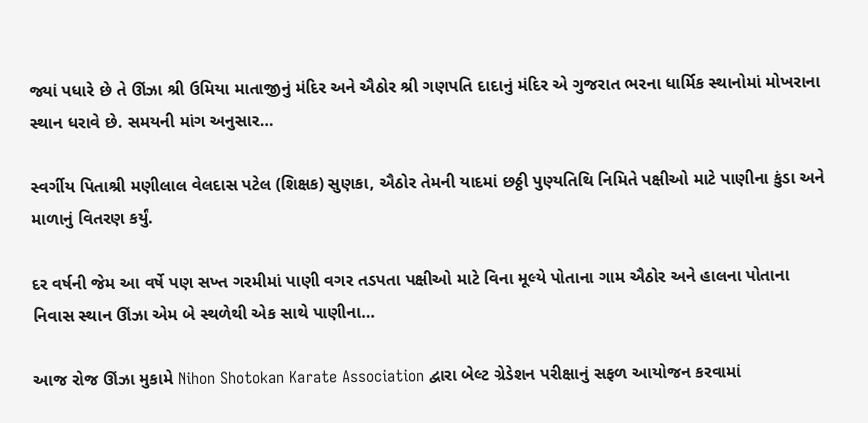જ્યાં પધારે છે તે ઊંઝા શ્રી ઉમિયા માતાજીનું મંદિર અને ઐઠોર શ્રી ગણપતિ દાદાનું મંદિર એ ગુજરાત ભરના ધાર્મિક સ્થાનોમાં મોખરાના સ્થાન ધરાવે છે. સમયની માંગ અનુસાર…

સ્વર્ગીય પિતાશ્રી મણીલાલ વેલદાસ પટેલ (શિક્ષક) સુણકા, ઐઠોર તેમની યાદમાં છઠ્ઠી પુણ્યતિથિ નિમિતે પક્ષીઓ માટે પાણીના કુંડા અને માળાનું વિતરણ કર્યું.

દર વર્ષની જેમ આ વર્ષે પણ સખ્ત ગરમીમાં પાણી વગર તડપતા પક્ષીઓ માટે વિના મૂલ્યે પોતાના ગામ ઐઠોર અને હાલના પોતાના નિવાસ સ્થાન ઊંઝા એમ બે સ્થળેથી એક સાથે પાણીના…

આજ રોજ ઊંઝા મુકામે Nihon Shotokan Karate Association દ્વારા બેલ્ટ ગ્રેડેશન પરીક્ષાનું સફળ આયોજન કરવામાં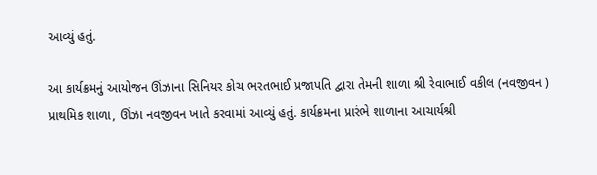આવ્યું હતું.

આ કાર્યક્રમનું આયોજન ઊંઝાના સિનિયર કોચ ભરતભાઈ પ્રજાપતિ દ્વારા તેમની શાળા શ્રી રેવાભાઈ વકીલ (નવજીવન ) પ્રાથમિક શાળા, ઊંઝા નવજીવન ખાતે કરવામાં આવ્યું હતું. કાર્યક્રમના પ્રારંભે શાળાના આચાર્યશ્રી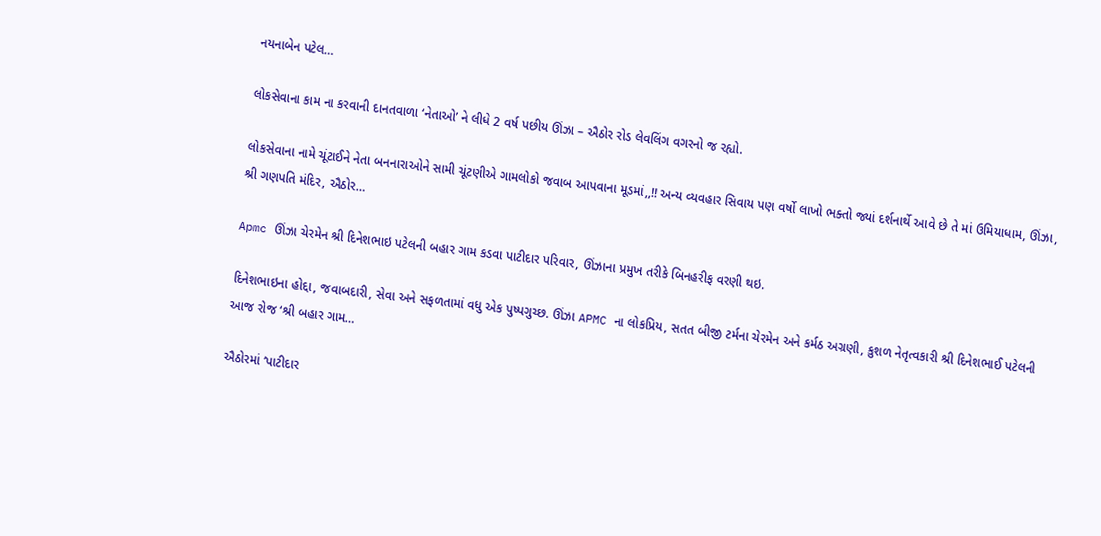નયનાબેન પટેલ…

લોકસેવાના કામ ના કરવાની દાનતવાળા ‘નેતાઓ’ ને લીધે 2 વર્ષ પછીય ઊંઝા – ઐઠોર રોડ લેવલિંગ વગરનો જ રહ્યો.

લોકસેવાના નામે ચૂંટાઈને નેતા બનનારાઓને સામી ચૂંટણીએ ગામલોકો જવાબ આપવાના મૂડમાં,,!! અન્ય વ્યવહાર સિવાય પણ વર્ષો લાખો ભક્તો જ્યાં દર્શનાર્થે આવે છે તે માં ઉમિયાધામ, ઊંઝા, શ્રી ગણપતિ મંદિર, ઐઠોર…

Apmc ઊંઝા ચેરમેન શ્રી દિનેશભાઇ પટેલની બહાર ગામ કડવા પાટીદાર પરિવાર, ઊંઝાના પ્રમુખ તરીકે બિનહરીફ વરણી થઇ.

દિનેશભાઇના હોદ્દા, જવાબદારી, સેવા અને સફળતામાં વધુ એક પુષ્પગુચ્છ. ઊંઝા APMC ના લોકપ્રિય, સતત બીજી ટર્મના ચેરમેન અને કર્મઠ અગ્રણી, કુશળ નેતૃત્વકારી શ્રી દિનેશભાઈ પટેલની આજ રોજ ‘શ્રી બહાર ગામ…

ઐઠોરમાં ‘પાટીદાર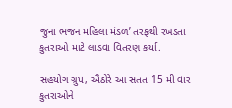જુના ભજન મહિલા મંડળ’ તરફથી રખડતા કુતરાઓ માટે લાડવા વિતરણ કર્યા.

સહયોગ ગ્રુપ, ઐઠોરે આ સતત 15 મી વાર કુતરાઓને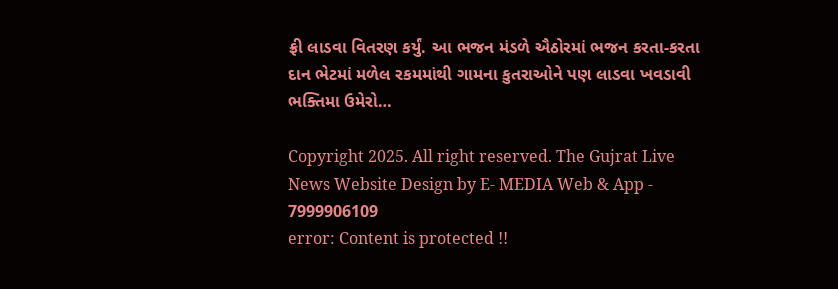ફ્રી લાડવા વિતરણ કર્યું. આ ભજન મંડળે ઐઠોરમાં ભજન કરતા-કરતા દાન ભેટમાં મળેલ રકમમાંથી ગામના કુતરાઓને પણ લાડવા ખવડાવી ભક્તિમા ઉમેરો…

Copyright 2025. All right reserved. The Gujrat Live News Website Design by E- MEDIA Web & App - 7999906109
error: Content is protected !!